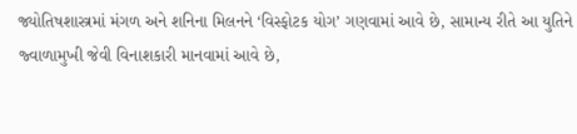જ્યોતિષશાસ્ત્રમાં મંગળ અને શનિના મિલનને ‘વિસ્ફોટક યોગ’ ગણવામાં આવે છે, સામાન્ય રીતે આ યુતિને જ્વાળામુખી જેવી વિનાશકારી માનવામાં આવે છે,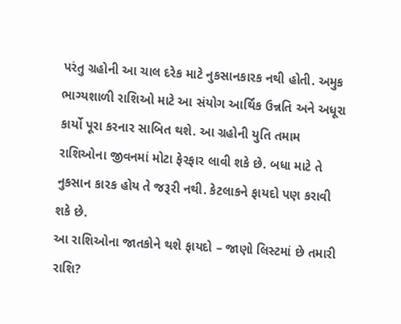પરંતુ ગ્રહોની આ ચાલ દરેક માટે નુકસાનકારક નથી હોતી. અમુક ભાગ્યશાળી રાશિઓ માટે આ સંયોગ આર્થિક ઉન્નતિ અને અધૂરા કાર્યો પૂરા કરનાર સાબિત થશે. આ ગ્રહોની યુતિ તમામ રાશિઓના જીવનમાં મોટા ફેરફાર લાવી શકે છે. બધા માટે તે નુકસાન કારક હોય તે જરૂરી નથી. કેટલાકને ફાયદો પણ કરાવી શકે છે.
આ રાશિઓના જાતકોને થશે ફાયદો – જાણો લિસ્ટમાં છે તમારી રાશિ?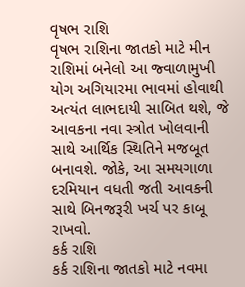વૃષભ રાશિ
વૃષભ રાશિના જાતકો માટે મીન રાશિમાં બનેલો આ જ્વાળામુખી યોગ અગિયારમા ભાવમાં હોવાથી અત્યંત લાભદાયી સાબિત થશે, જે આવકના નવા સ્ત્રોત ખોલવાની સાથે આર્થિક સ્થિતિને મજબૂત બનાવશે. જોકે, આ સમયગાળા દરમિયાન વધતી જતી આવકની સાથે બિનજરૂરી ખર્ચ પર કાબૂ રાખવો.
કર્ક રાશિ
કર્ક રાશિના જાતકો માટે નવમા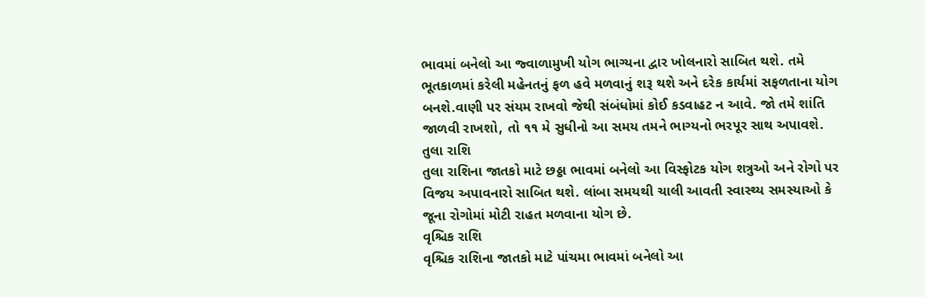ભાવમાં બનેલો આ જ્વાળામુખી યોગ ભાગ્યના દ્વાર ખોલનારો સાબિત થશે. તમે ભૂતકાળમાં કરેલી મહેનતનું ફળ હવે મળવાનું શરૂ થશે અને દરેક કાર્યમાં સફળતાના યોગ બનશે.વાણી પર સંયમ રાખવો જેથી સંબંધોમાં કોઈ કડવાહટ ન આવે. જો તમે શાંતિ જાળવી રાખશો, તો ૧૧ મે સુધીનો આ સમય તમને ભાગ્યનો ભરપૂર સાથ અપાવશે.
તુલા રાશિ
તુલા રાશિના જાતકો માટે છઠ્ઠા ભાવમાં બનેલો આ વિસ્ફોટક યોગ શત્રુઓ અને રોગો પર વિજય અપાવનારો સાબિત થશે. લાંબા સમયથી ચાલી આવતી સ્વાસ્થ્ય સમસ્યાઓ કે જૂના રોગોમાં મોટી રાહત મળવાના યોગ છે.
વૃશ્ચિક રાશિ
વૃશ્ચિક રાશિના જાતકો માટે પાંચમા ભાવમાં બનેલો આ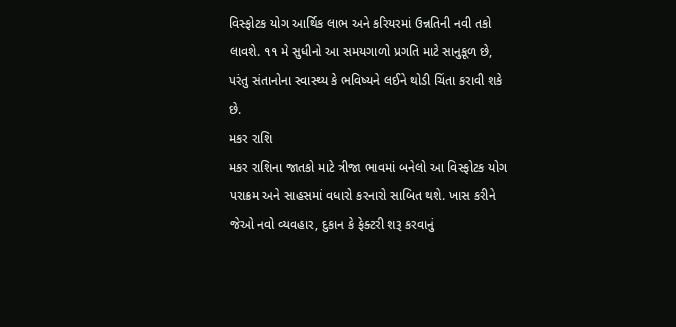વિસ્ફોટક યોગ આર્થિક લાભ અને કરિયરમાં ઉન્નતિની નવી તકો લાવશે. ૧૧ મે સુધીનો આ સમયગાળો પ્રગતિ માટે સાનુકૂળ છે, પરંતુ સંતાનોના સ્વાસ્થ્ય કે ભવિષ્યને લઈને થોડી ચિંતા કરાવી શકે છે.
મકર રાશિ
મકર રાશિના જાતકો માટે ત્રીજા ભાવમાં બનેલો આ વિસ્ફોટક યોગ પરાક્રમ અને સાહસમાં વધારો કરનારો સાબિત થશે. ખાસ કરીને જેઓ નવો વ્યવહાર, દુકાન કે ફેક્ટરી શરૂ કરવાનું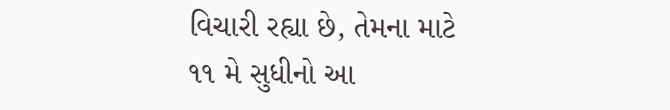વિચારી રહ્યા છે, તેમના માટે ૧૧ મે સુધીનો આ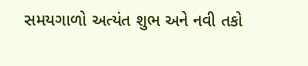સમયગાળો અત્યંત શુભ અને નવી તકો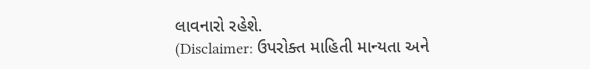લાવનારો રહેશે.
(Disclaimer: ઉપરોક્ત માહિતી માન્યતા અને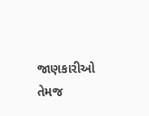જાણકારીઓ તેમજ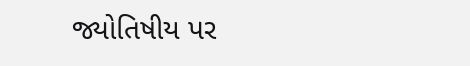જ્યોતિષીય પર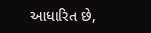આધારિત છે,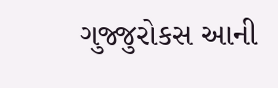ગુજ્જુરોકસ આની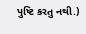પુષ્ટિ કરતુ નથી.)